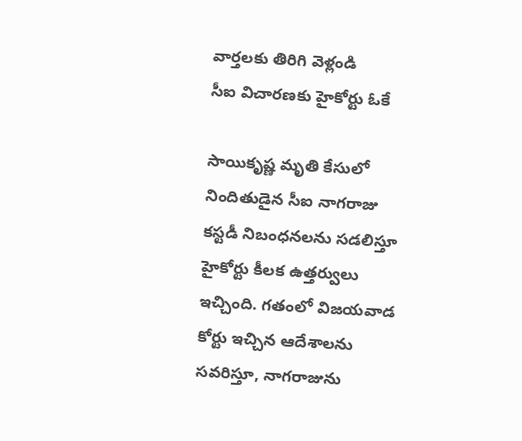వార్తలకు తిరిగి వెళ్లండి
సీఐ విచారణకు హైకోర్టు ఓకే

సాయికృష్ణ మృతి కేసులో నిందితుడైన సీఐ నాగరాజు కస్టడీ నిబంధనలను సడలిస్తూ హైకోర్టు కీలక ఉత్తర్వులు ఇచ్చింది. గతంలో విజయవాడ కోర్టు ఇచ్చిన ఆదేశాలను సవరిస్తూ, నాగరాజును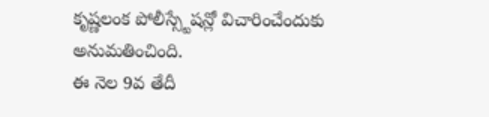కృష్ణలంక పోలీస్స్టేషన్లో విచారించేందుకు అనుమతించింది.
ఈ నెల 9వ తేదీ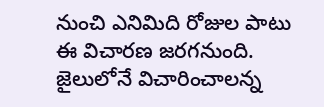నుంచి ఎనిమిది రోజుల పాటు ఈ విచారణ జరగనుంది. జైలులోనే విచారించాలన్న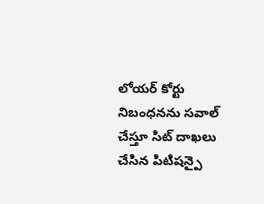లోయర్ కోర్టు నిబంధనను సవాల్ చేస్తూ సిట్ దాఖలు చేసిన పిటిషన్పై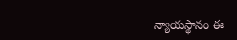న్యాయస్థానం ఈ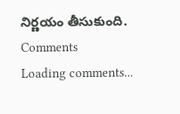నిర్ణయం తీసుకుంది.
Comments
Loading comments...